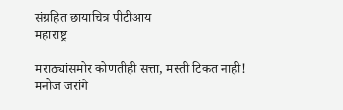संग्रहित छायाचित्र पीटीआय
महाराष्ट्र

मराठ्यांसमोर कोणतीही सत्ता, मस्ती टिकत नाही! मनोज जरांगे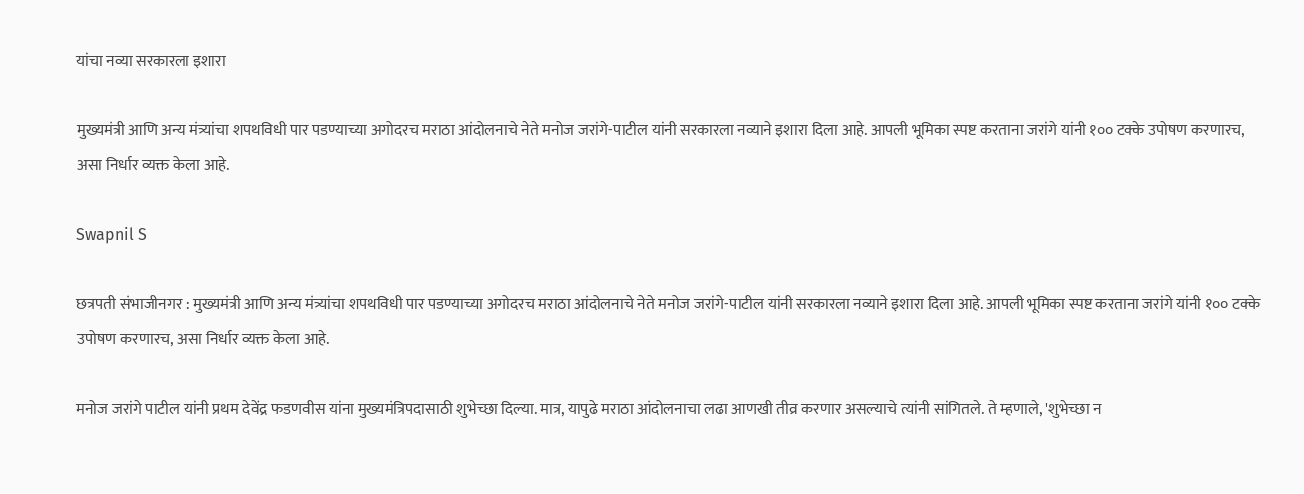यांचा नव्या सरकारला इशारा

मुख्यमंत्री आणि अन्य मंत्र्यांचा शपथविधी पार पडण्याच्या अगोदरच मराठा आंदोलनाचे नेते मनोज जरांगे-पाटील यांनी सरकारला नव्याने इशारा दिला आहे. आपली भूमिका स्पष्ट करताना जरांगे यांनी १०० टक्के उपोषण करणारच, असा निर्धार व्यक्त केला आहे.

Swapnil S

छत्रपती संभाजीनगर : मुख्यमंत्री आणि अन्य मंत्र्यांचा शपथविधी पार पडण्याच्या अगोदरच मराठा आंदोलनाचे नेते मनोज जरांगे-पाटील यांनी सरकारला नव्याने इशारा दिला आहे. आपली भूमिका स्पष्ट करताना जरांगे यांनी १०० टक्के उपोषण करणारच, असा निर्धार व्यक्त केला आहे.

मनोज जरांगे पाटील यांनी प्रथम देवेंद्र फडणवीस यांना मुख्यमंत्रिपदासाठी शुभेच्छा दिल्या. मात्र, यापुढे मराठा आंदोलनाचा लढा आणखी तीव्र करणार असल्याचे त्यांनी सांगितले. ते म्हणाले, 'शुभेच्छा न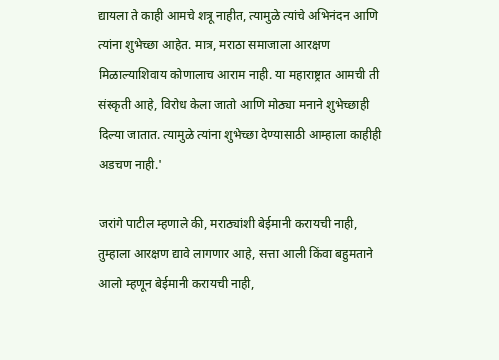द्यायला ते काही आमचे शत्रू नाहीत, त्यामुळे त्यांचे अभिनंदन आणि त्यांना शुभेच्छा आहेत. मात्र, मराठा समाजाला आरक्षण मिळाल्याशिवाय कोणालाच आराम नाही. या महाराष्ट्रात आमची ती संस्कृती आहे, विरोध केला जातो आणि मोठ्या मनाने शुभेच्छाही दिल्या जातात. त्यामुळे त्यांना शुभेच्छा देण्यासाठी आम्हाला काहीही अडचण नाही.'

जरांगे पाटील म्हणाले की, मराठ्यांशी बेईमानी करायची नाही, तुम्हाला आरक्षण द्यावे लागणार आहे, सत्ता आली किंवा बहुमताने आलो म्हणून बेईमानी करायची नाही,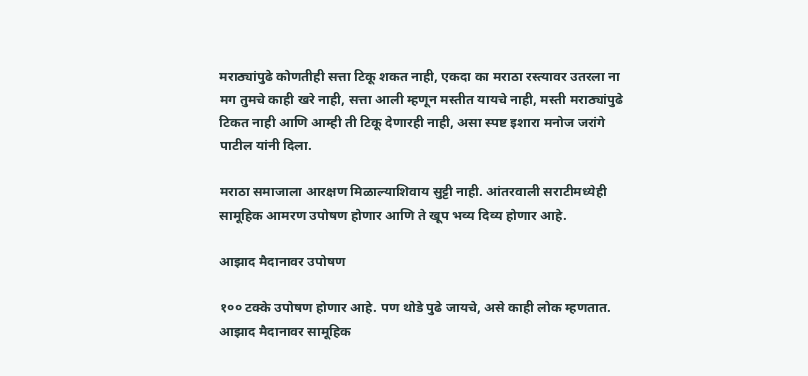मराठ्यांपुढे कोणतीही सत्ता टिकू शकत नाही, एकदा का मराठा रस्त्यावर उतरला ना मग तुमचे काही खरे नाही, सत्ता आली म्हणून मस्तीत यायचे नाही, मस्ती मराठ्यांपुढे टिकत नाही आणि आम्ही ती टिकू देणारही नाही, असा स्पष्ट इशारा मनोज जरांगे पाटील यांनी दिला.

मराठा समाजाला आरक्षण मिळाल्याशिवाय सुट्टी नाही. आंतरवाली सराटीमध्येही सामूहिक आमरण उपोषण होणार आणि ते खूप भव्य दिव्य होणार आहे.

आझाद मैदानावर उपोषण

१०० टक्के उपोषण होणार आहे. पण थोडे पुढे जायचे, असे काही लोक म्हणतात. आझाद मैदानावर सामूहिक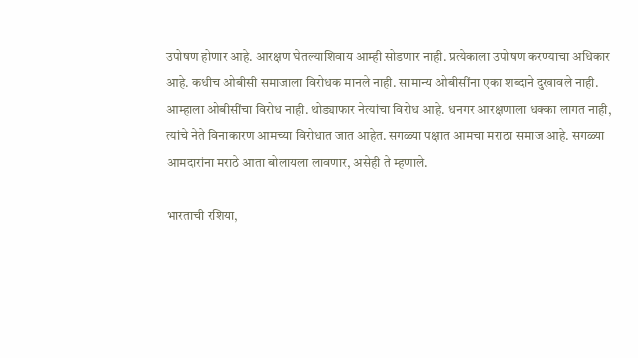उपोषण होणार आहे. आरक्षण घेतल्याशिवाय आम्ही सोडणार नाही. प्रत्येकाला उपोषण करण्याचा अधिकार आहे. कधीच ओबीसी समाजाला विरोधक मानले नाही. सामान्य ओबीसींना एका शब्दाने दुखावले नाही. आम्हाला ओबीसींचा विरोध नाही. थोड्याफार नेत्यांचा विरोध आहे. धनगर आरक्षणाला धक्का लागत नाही, त्यांचे नेते विनाकारण आमच्या विरोधात जात आहेत. सगळ्या पक्षात आमचा मराठा समाज आहे. सगळ्या आमदारांना मराठे आता बोलायला लावणार, असेही ते म्हणाले.

भारताची रशिया,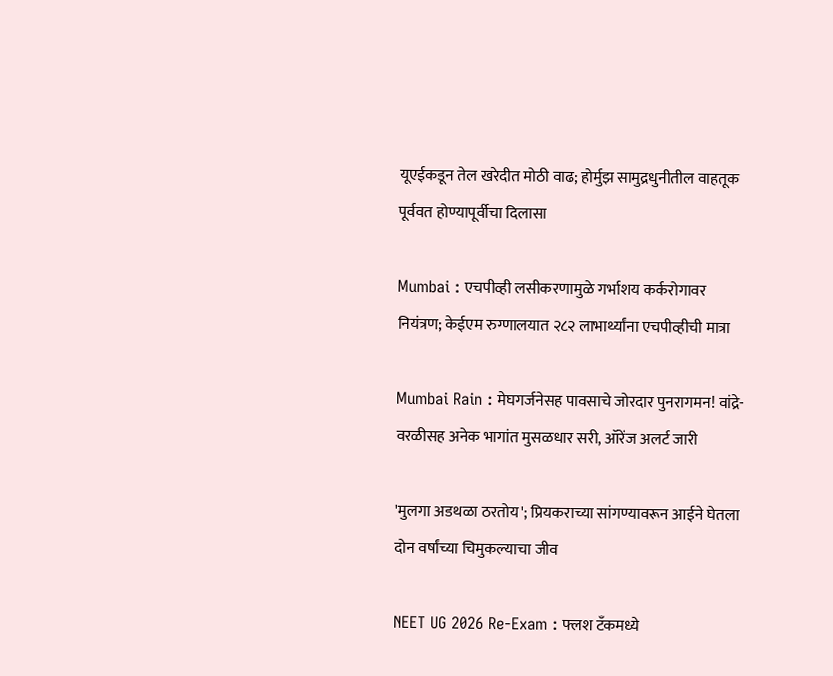यूएईकडून तेल खरेदीत मोठी वाढ; होर्मुझ सामुद्रधुनीतील वाहतूक पूर्ववत होण्यापूर्वीचा दिलासा

Mumbai : एचपीव्ही लसीकरणामुळे गर्भाशय कर्करोगावर नियंत्रण; केईएम रुग्णालयात २८२ लाभार्थ्यांना एचपीव्हीची मात्रा

Mumbai Rain : मेघगर्जनेसह पावसाचे जोरदार पुनरागमन! वांद्रे-वरळीसह अनेक भागांत मुसळधार सरी, ऑरेंज अलर्ट जारी

'मुलगा अडथळा ठरतोय'; प्रियकराच्या सांगण्यावरून आईने घेतला दोन वर्षांच्या चिमुकल्याचा जीव

NEET UG 2026 Re-Exam : फ्लश टँकमध्ये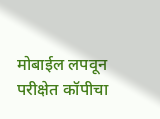मोबाईल लपवून परीक्षेत कॉपीचा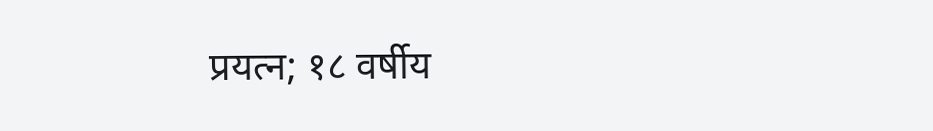प्रयत्न; १८ वर्षीय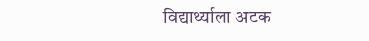विद्यार्थ्याला अटक